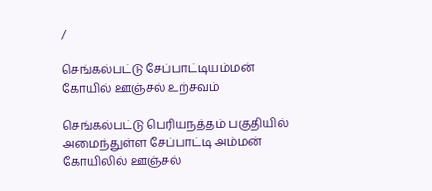/

செங்கல்பட்டு சேப்பாட்டியம்மன் கோயில் ஊஞ்சல் உற்சவம்

செங்கல்பட்டு பெரியநத்தம் பகுதியில் அமைந்துள்ள சேப்பாட்டி அம்மன் கோயிலில் ஊஞ்சல்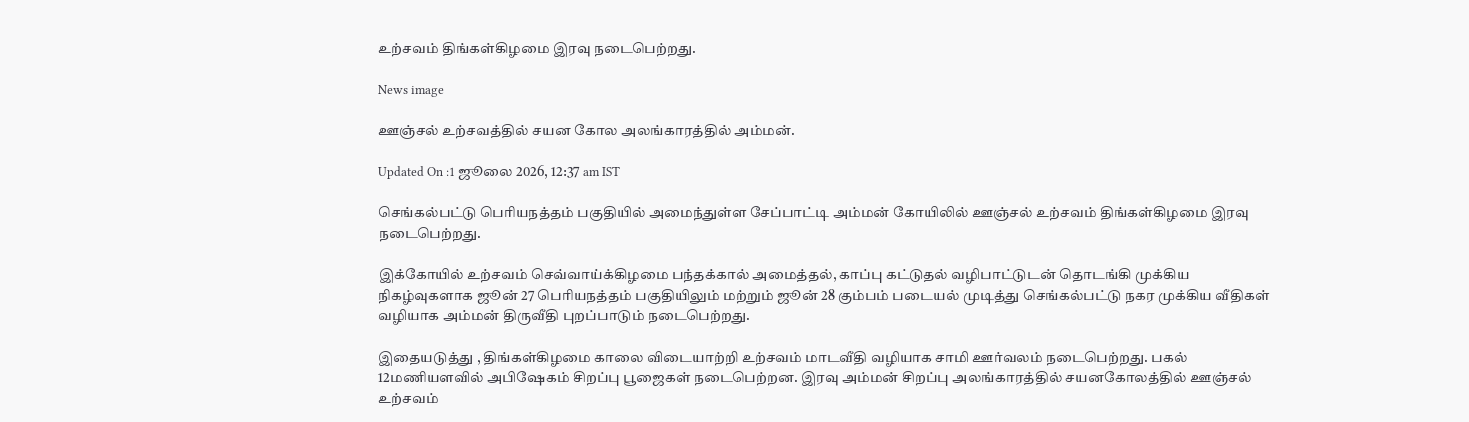உற்சவம் திங்கள்கிழமை இரவு நடைபெற்றது.

News image

ஊஞ்சல் உற்சவத்தில் சயன கோல அலங்காரத்தில் அம்மன்.

Updated On :1 ஜூலை 2026, 12:37 am IST

செங்கல்பட்டு பெரியநத்தம் பகுதியில் அமைந்துள்ள சேப்பாட்டி அம்மன் கோயிலில் ஊஞ்சல் உற்சவம் திங்கள்கிழமை இரவு நடைபெற்றது.

இக்கோயில் உற்சவம் செவ்வாய்க்கிழமை பந்தக்கால் அமைத்தல், காப்பு கட்டுதல் வழிபாட்டுடன் தொடங்கி முக்கிய நிகழ்வுகளாக ஜூன் 27 பெரியநத்தம் பகுதியிலும் மற்றும் ஜூன் 28 கும்பம் படையல் முடித்து செங்கல்பட்டு நகர முக்கிய வீதிகள் வழியாக அம்மன் திருவீதி புறப்பாடும் நடைபெற்றது.

இதையடுத்து , திங்கள்கிழமை காலை விடையாற்றி உற்சவம் மாடவீதி வழியாக சாமி ஊர்வலம் நடைபெற்றது. பகல் 12மணியளவில் அபிஷேகம் சிறப்பு பூஜைகள் நடைபெற்றன. இரவு அம்மன் சிறப்பு அலங்காரத்தில் சயனகோலத்தில் ஊஞ்சல் உற்சவம்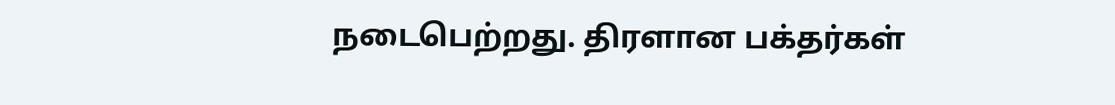நடைபெற்றது. திரளான பக்தர்கள்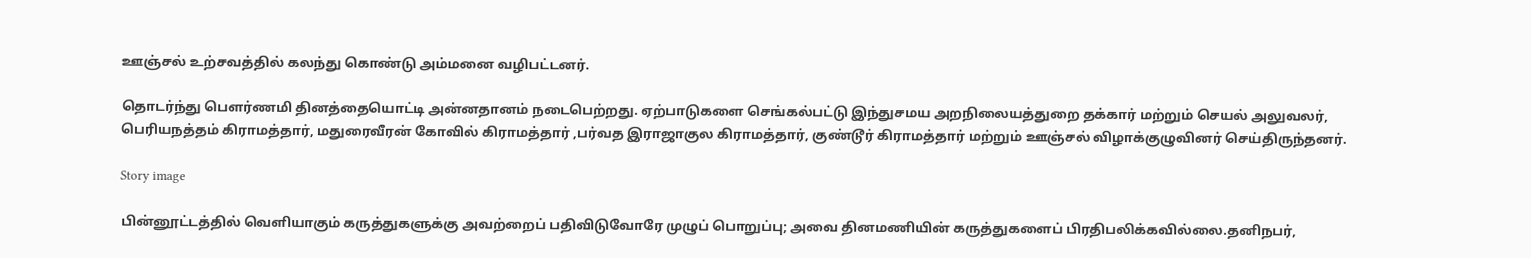ஊஞ்சல் உற்சவத்தில் கலந்து கொண்டு அம்மனை வழிபட்டனர்.

தொடர்ந்து பௌர்ணமி தினத்தையொட்டி அன்னதானம் நடைபெற்றது. ஏற்பாடுகளை செங்கல்பட்டு இந்துசமய அறநிலையத்துறை தக்கார் மற்றும் செயல் அலுவலர், பெரியநத்தம் கிராமத்தார், மதுரைவீரன் கோவில் கிராமத்தார் ,பர்வத இராஜாகுல கிராமத்தார், குண்டூர் கிராமத்தார் மற்றும் ஊஞ்சல் விழாக்குழுவினர் செய்திருந்தனர்.

Story image

பின்னூட்டத்தில் வெளியாகும் கருத்துகளுக்கு அவற்றைப் பதிவிடுவோரே முழுப் பொறுப்பு; அவை தினமணியின் கருத்துகளைப் பிரதிபலிக்கவில்லை.தனிநபர்,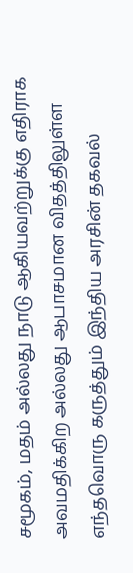சமூகம், மதம் அல்லது நாடு ஆகியவற்றுக்கு எதிராக அவமதிக்கிற அல்லது ஆபாசமான விதத்திலுள்ள எந்தவொரு கருத்தும் இந்திய அரசின் தகவல்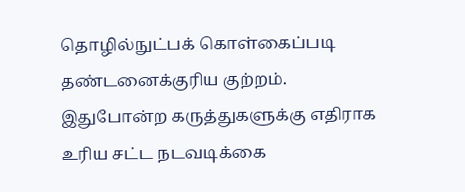தொழில்நுட்பக் கொள்கைப்படி தண்டனைக்குரிய குற்றம். இதுபோன்ற கருத்துகளுக்கு எதிராக உரிய சட்ட நடவடிக்கை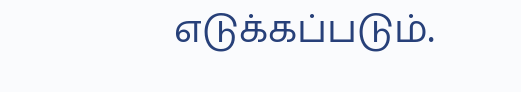எடுக்கப்படும்.